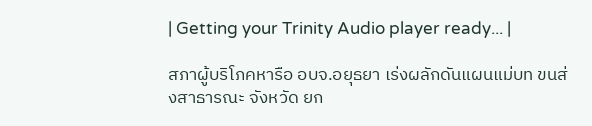| Getting your Trinity Audio player ready... |

สภาผู้บริโภคหารือ อบจ.อยุธยา เร่งผลักดันแผนแม่บท ขนส่งสาธารณะ จังหวัด ยก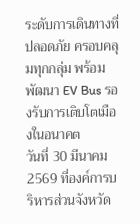ระดับการเดินทางที่ปลอดภัย ครอบคลุมทุกกลุ่ม พร้อมพัฒนา EV Bus รองรับการเติบโตเมืองในอนาคต
วันที่ 30 มีนาคม 2569 ที่องค์การบริหารส่วนจังหวัด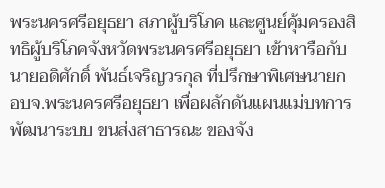พระนครศรีอยุธยา สภาผู้บริโภค และศูนย์คุ้มครองสิทธิผู้บริโภคจังหวัดพระนครศรีอยุธยา เข้าหารือกับนายอดิศักดิ์ พันธ์เจริญวรกุล ที่ปรึกษาพิเศษนายก อบจ.พระนครศรีอยุธยา เพื่อผลักดันแผนแม่บทการพัฒนาระบบ ขนส่งสาธารณะ ของจัง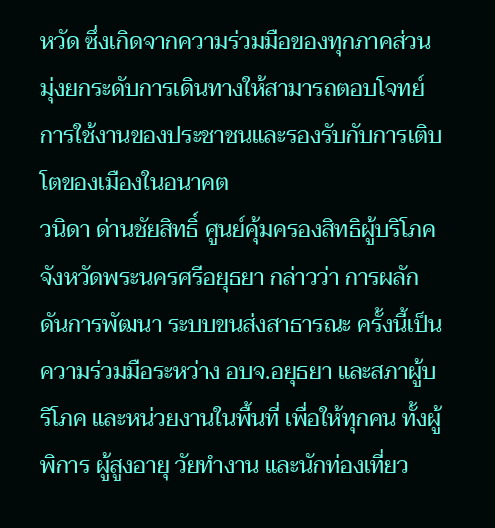หวัด ซึ่งเกิดจากความร่วมมือของทุกภาคส่วน มุ่งยกระดับการเดินทางให้สามารถตอบโจทย์การใช้งานของประชาชนและรองรับกับการเติบโตของเมืองในอนาคต
วนิดา ด่านชัยสิทธิ์ ศูนย์คุ้มครองสิทธิผู้บริโภคจังหวัดพระนครศรีอยุธยา กล่าวว่า การผลักดันการพัฒนา ระบบขนส่งสาธารณะ ครั้งนี้เป็นความร่วมมือระหว่าง อบจ.อยุธยา และสภาผู้บริโภค และหน่วยงานในพื้นที่ เพื่อให้ทุกคน ทั้งผู้พิการ ผู้สูงอายุ วัยทำงาน และนักท่องเที่ยว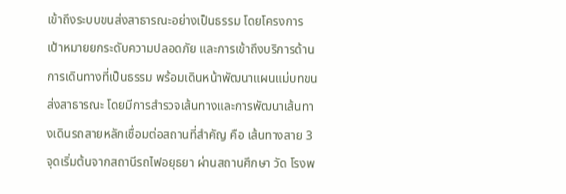เข้าถึงระบบขนส่งสาธารณะอย่างเป็นธรรม โดยโครงการเป้าหมายยกระดับความปลอดภัย และการเข้าถึงบริการด้านการเดินทางที่เป็นธรรม พร้อมเดินหน้าพัฒนาแผนแม่บทขนส่งสาธารณะ โดยมีการสำรวจเส้นทางและการพัฒนาเส้นทางเดินรถสายหลักเชื่อมต่อสถานที่สำคัญ คือ เส้นทางสาย 3 จุดเริ่มต้นจากสถานีรถไฟอยุธยา ผ่านสถานศึกษา วัด โรงพ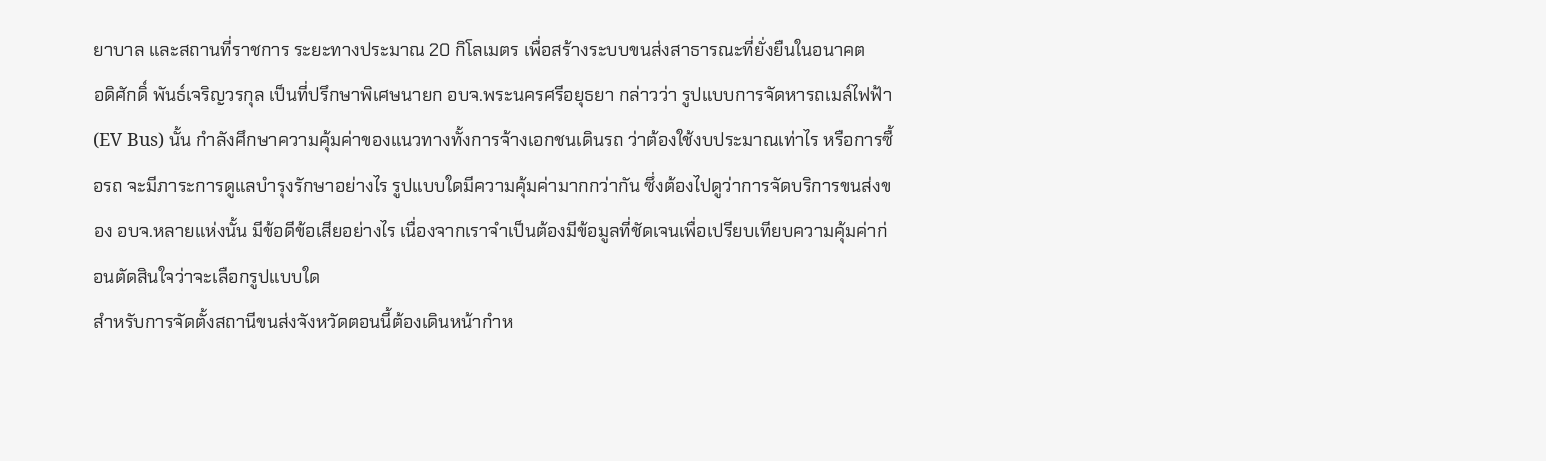ยาบาล และสถานที่ราชการ ระยะทางประมาณ 20 กิโลเมตร เพื่อสร้างระบบขนส่งสาธารณะที่ยั่งยืนในอนาคต
อดิศักดิ์ พันธ์เจริญวรกุล เป็นที่ปรึกษาพิเศษนายก อบจ.พระนครศรีอยุธยา กล่าวว่า รูปแบบการจัดหารถเมล์ไฟฟ้า (EV Bus) นั้น กำลังศึกษาความคุ้มค่าของแนวทางทั้งการจ้างเอกชนเดินรถ ว่าต้องใช้งบประมาณเท่าไร หรือการซื้อรถ จะมีภาระการดูแลบำรุงรักษาอย่างไร รูปแบบใดมีความคุ้มค่ามากกว่ากัน ซึ่งต้องไปดูว่าการจัดบริการขนส่งของ อบจ.หลายแห่งนั้น มีข้อดีข้อเสียอย่างไร เนื่องจากเราจำเป็นต้องมีข้อมูลที่ชัดเจนเพื่อเปรียบเทียบความคุ้มค่าก่อนตัดสินใจว่าจะเลือกรูปแบบใด
สำหรับการจัดตั้งสถานีขนส่งจังหวัดตอนนี้ต้องเดินหน้ากำห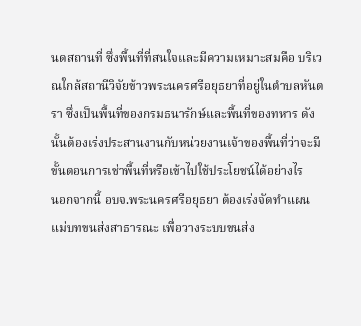นดสถานที่ ซึ่งพื้นที่ที่สนใจและมีความเหมาะสมคือ บริเวณใกล้สถานีวิจัยข้าวพระนครศรีอยุธยาที่อยู่ในตำบลหันตรา ซึ่งเป็นพื้นที่ของกรมธนารักษ์และพื้นที่ของทหาร ดังนั้นต้องเร่งประสานงานกับหน่วยงานเจ้าของพื้นที่ว่าจะมีขั้นตอนการเช่าพื้นที่หรือเข้าไปใช้ประโยชน์ได้อย่างไร
นอกจากนี้ อบจ.พระนครศรีอยุธยา ต้องเร่งจัดทำแผนแม่บทขนส่งสาธารณะ เพื่อวางระบบขนส่ง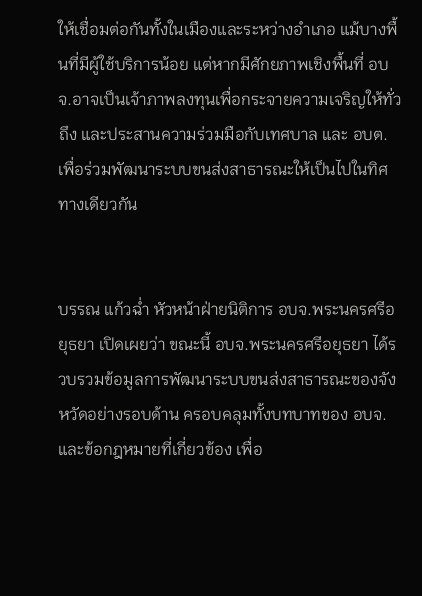ให้เชื่อมต่อกันทั้งในเมืองและระหว่างอำเภอ แม้บางพื้นที่มีผู้ใช้บริการน้อย แต่หากมีศักยภาพเชิงพื้นที่ อบจ.อาจเป็นเจ้าภาพลงทุนเพื่อกระจายความเจริญให้ทั่วถึง และประสานความร่วมมือกับเทศบาล และ อบต. เพื่อร่วมพัฒนาระบบขนส่งสาธารณะให้เป็นไปในทิศทางเดียวกัน


บรรณ แก้วฉ่ำ หัวหน้าฝ่ายนิติการ อบจ.พระนครศรีอยุธยา เปิดเผยว่า ขณะนี้ อบจ.พระนครศรีอยุธยา ได้รวบรวมข้อมูลการพัฒนาระบบขนส่งสาธารณะของจังหวัดอย่างรอบด้าน ครอบคลุมทั้งบทบาทของ อบจ. และข้อกฎหมายที่เกี่ยวข้อง เพื่อ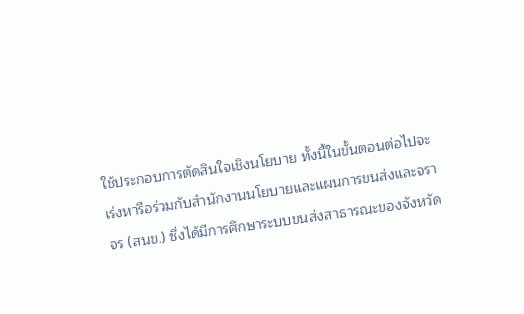ใช้ประกอบการตัดสินใจเชิงนโยบาย ทั้งนี้ในขั้นตอนต่อไปจะเร่งหารือร่วมกับสำนักงานนโยบายและแผนการขนส่งและจราจร (สนข.) ซึ่งได้มีการศึกษาระบบขนส่งสาธารณะของจังหวัด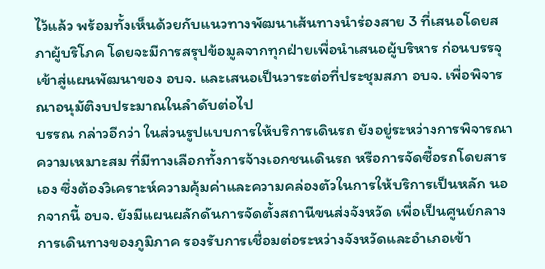ไว้แล้ว พร้อมทั้งเห็นด้วยกับแนวทางพัฒนาเส้นทางนำร่องสาย 3 ที่เสนอโดยสภาผู้บริโภค โดยจะมีการสรุปข้อมูลจากทุกฝ่ายเพื่อนำเสนอผู้บริหาร ก่อนบรรจุเข้าสู่แผนพัฒนาของ อบจ. และเสนอเป็นวาระต่อที่ประชุมสภา อบจ. เพื่อพิจารณาอนุมัติงบประมาณในลำดับต่อไป
บรรณ กล่าวอีกว่า ในส่วนรูปแบบการให้บริการเดินรถ ยังอยู่ระหว่างการพิจารณาความเหมาะสม ที่มีทางเลือกทั้งการจ้างเอกชนเดินรถ หรือการจัดซื้อรถโดยสารเอง ซึ่งต้องวิเคราะห์ความคุ้มค่าและความคล่องตัวในการให้บริการเป็นหลัก นอกจากนี้ อบจ. ยังมีแผนผลักดันการจัดตั้งสถานีขนส่งจังหวัด เพื่อเป็นศูนย์กลางการเดินทางของภูมิภาค รองรับการเชื่อมต่อระหว่างจังหวัดและอำเภอเข้า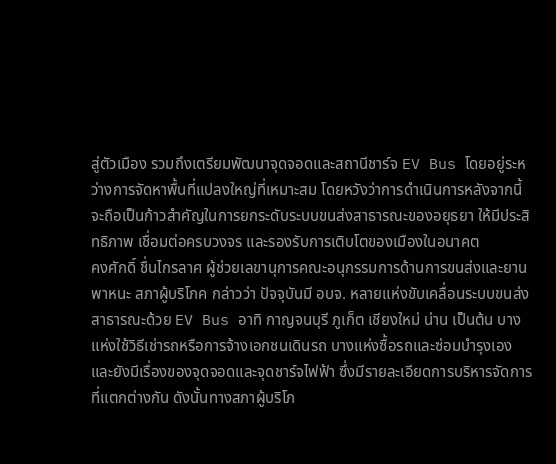สู่ตัวเมือง รวมถึงเตรียมพัฒนาจุดจอดและสถานีชาร์จ EV Bus โดยอยู่ระหว่างการจัดหาพื้นที่แปลงใหญ่ที่เหมาะสม โดยหวังว่าการดำเนินการหลังจากนี้จะถือเป็นก้าวสำคัญในการยกระดับระบบขนส่งสาธารณะของอยุธยา ให้มีประสิทธิภาพ เชื่อมต่อครบวงจร และรองรับการเติบโตของเมืองในอนาคต
คงศักดิ์ ชื่นไกรลาศ ผู้ช่วยเลขานุการคณะอนุกรรมการด้านการขนส่งและยานพาหนะ สภาผู้บริโภค กล่าวว่า ปัจจุบันมี อบจ. หลายแห่งขับเคลื่อนระบบขนส่งสาธารณะด้วย EV Bus อาทิ กาญจนบุรี ภูเก็ต เชียงใหม่ น่าน เป็นต้น บางแห่งใช้วิธีเช่ารถหรือการจ้างเอกชนเดินรถ บางแห่งซื้อรถและซ่อมบำรุงเอง และยังมีเรื่องของจุดจอดและจุดชาร์จไฟฟ้า ซึ่งมีรายละเอียดการบริหารจัดการที่แตกต่างกัน ดังนั้นทางสภาผู้บริโภ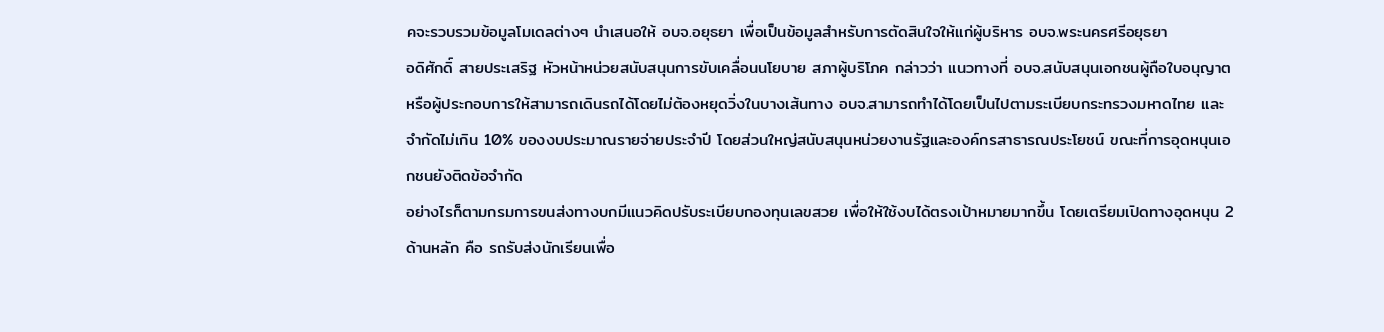คจะรวบรวมข้อมูลโมเดลต่างๆ นำเสนอให้ อบจ.อยุธยา เพื่อเป็นข้อมูลสำหรับการตัดสินใจให้แก่ผู้บริหาร อบจ.พระนครศรีอยุธยา
อดิศักดิ์ สายประเสริฐ หัวหน้าหน่วยสนับสนุนการขับเคลื่อนนโยบาย สภาผู้บริโภค กล่าวว่า แนวทางที่ อบจ.สนับสนุนเอกชนผู้ถือใบอนุญาตหรือผู้ประกอบการให้สามารถเดินรถได้โดยไม่ต้องหยุดวิ่งในบางเส้นทาง อบจ.สามารถทำได้โดยเป็นไปตามระเบียบกระทรวงมหาดไทย และจำกัดไม่เกิน 10% ของงบประมาณรายจ่ายประจำปี โดยส่วนใหญ่สนับสนุนหน่วยงานรัฐและองค์กรสาธารณประโยชน์ ขณะที่การอุดหนุนเอกชนยังติดข้อจำกัด
อย่างไรก็ตามกรมการขนส่งทางบกมีแนวคิดปรับระเบียบกองทุนเลขสวย เพื่อให้ใช้งบได้ตรงเป้าหมายมากขึ้น โดยเตรียมเปิดทางอุดหนุน 2 ด้านหลัก คือ รถรับส่งนักเรียนเพื่อ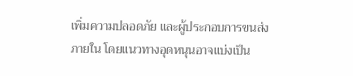เพิ่มความปลอดภัย และผู้ประกอบการขนส่งภายใน โดยแนวทางอุดหนุนอาจแบ่งเป็น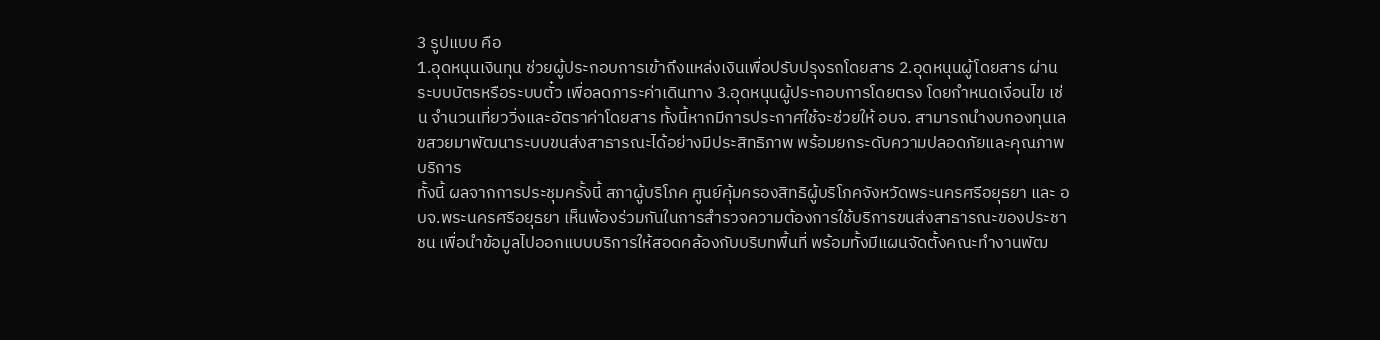3 รูปแบบ คือ
1.อุดหนุนเงินทุน ช่วยผู้ประกอบการเข้าถึงแหล่งเงินเพื่อปรับปรุงรถโดยสาร 2.อุดหนุนผู้โดยสาร ผ่านระบบบัตรหรือระบบตั๋ว เพื่อลดภาระค่าเดินทาง 3.อุดหนุนผู้ประกอบการโดยตรง โดยกำหนดเงื่อนไข เช่น จำนวนเที่ยววิ่งและอัตราค่าโดยสาร ทั้งนี้หากมีการประกาศใช้จะช่วยให้ อบจ. สามารถนำงบกองทุนเลขสวยมาพัฒนาระบบขนส่งสาธารณะได้อย่างมีประสิทธิภาพ พร้อมยกระดับความปลอดภัยและคุณภาพบริการ
ทั้งนี้ ผลจากการประชุมครั้งนี้ สภาผู้บริโภค ศูนย์คุ้มครองสิทธิผู้บริโภคจังหวัดพระนครศรีอยุธยา และ อบจ.พระนครศรีอยุธยา เห็นพ้องร่วมกันในการสำรวจความต้องการใช้บริการขนส่งสาธารณะของประชาชน เพื่อนำข้อมูลไปออกแบบบริการให้สอดคล้องกับบริบทพื้นที่ พร้อมทั้งมีแผนจัดตั้งคณะทำงานพัฒ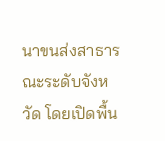นาขนส่งสาธารณะระดับจังหวัด โดยเปิดพื้น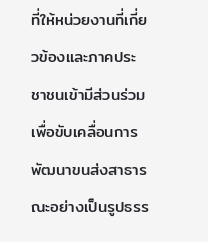ที่ให้หน่วยงานที่เกี่ยวข้องและภาคประชาชนเข้ามีส่วนร่วม เพื่อขับเคลื่อนการพัฒนาขนส่งสาธารณะอย่างเป็นรูปธรร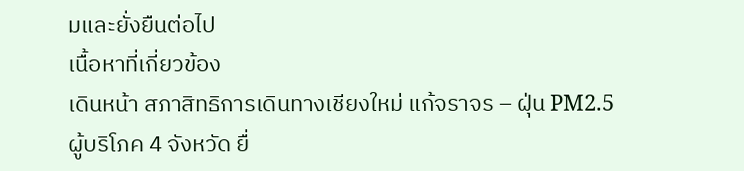มและยั่งยืนต่อไป
เนื้อหาที่เกี่ยวข้อง
เดินหน้า สภาสิทธิการเดินทางเชียงใหม่ แก้จราจร – ฝุ่น PM2.5
ผู้บริโภค 4 จังหวัด ยื่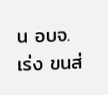น อบจ. เร่ง ขนส่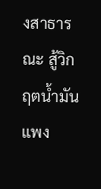งสาธารณะ สู้วิกฤตน้ำมันแพง